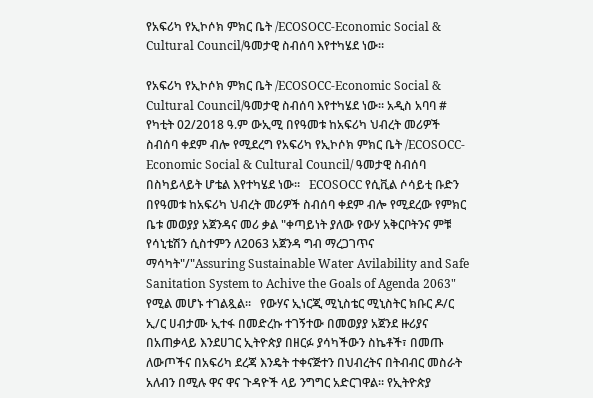የአፍሪካ የኢኮሶክ ምክር ቤት /ECOSOCC-Economic Social & Cultural Council/ዓመታዊ ስብሰባ እየተካሄደ ነው።

የአፍሪካ የኢኮሶክ ምክር ቤት /ECOSOCC-Economic Social & Cultural Council/ዓመታዊ ስብሰባ እየተካሄደ ነው። አዲስ አባባ # የካቲት 02/2018 ዓ.ም ውኢሚ በየዓመቱ ከአፍሪካ ህብረት መሪዎች ስብሰባ ቀደም ብሎ የሚደረግ የአፍሪካ የኢኮሶክ ምክር ቤት /ECOSOCC-Economic Social & Cultural Council/ ዓመታዊ ስብሰባ በስካይላይት ሆቴል እየተካሄደ ነው።   ECOSOCC የሲቪል ሶሳይቲ ቡድን በየዓመቱ ከአፍሪካ ህብረት መሪዎች ስብሰባ ቀደም ብሎ የሚደረው የምክር ቤቱ መወያያ አጀንዳና መሪ ቃል "ቀጣይነት ያለው የውሃ አቅርቦትንና ምቹ የሳኒቴሽን ሲስተምን ለ2063 አጀንዳ ግብ ማረጋገጥና ማሳካት"/"Assuring Sustainable Water Avilability and Safe Sanitation System to Achive the Goals of Agenda 2063" የሚል መሆኑ ተገልጿል።   የውሃና ኢነርጂ ሚኒስቴር ሚኒስትር ክቡር ዶ/ር ኢ/ር ሀብታሙ ኢተፋ በመድረኩ ተገኝተው በመወያያ አጀንደ ዙሪያና በአጠቃላይ እንደሀገር ኢትዮጵያ በዘርፉ ያሳካችውን ስኬቶች፣ በመጡ ለውጦችና በአፍሪካ ደረጃ እንዴት ተቀናጅተን በህብረትና በትብብር መስራት አለብን በሚሉ ዋና ዋና ጉዳዮች ላይ ንግግር አድርገዋል። የኢትዮጵያ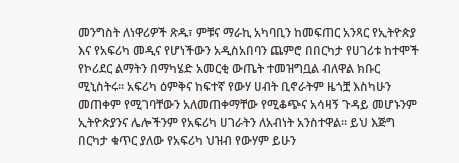መንግስት ለነዋሪዎች ጽዱ፣ ምቹና ማራኪ አካባቢን ከመፍጠር አንጻር የኢትዮጵያ እና የአፍሪካ መዲና የሆነችውን አዲስአበባን ጨምሮ በበርካታ የሀገሪቱ ከተሞች የኮሪደር ልማትን በማካሄድ አመርቂ ውጤት ተመዝግቧል ብለዋል ክቡር ሚኒስትሩ። አፍሪካ ዕምቅና ከፍተኛ የውሃ ሀብት ቢኖራትም ዜጎቿ እስካሁን መጠቀም የሚገባቸውን አለመጠቀማቸው የሚቆጭና አሳዛኝ ጉዳይ መሆኑንም ኢትዮጵያንና ሌሎችንም የአፍሪካ ሀገራትን ለአብነት አንስተዋል። ይህ እጅግ በርካታ ቁጥር ያለው የአፍሪካ ህዝብ የውሃም ይሁን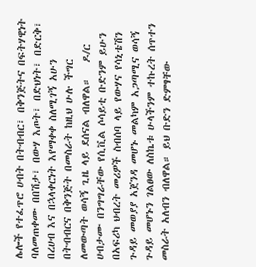ሌሎች የተፈጥሮ ሀብት በትብብር፣ በቅንጅትና በፍትሃዊነት ባለመጠቀሙ በበሽታ፣ በውሃ እጦት፣ በድህነት፣ በድርቅ፣ በረሀብ እና በኋላቀርነት እየማቀቀ ስለሚገኝ አሁን በትብብርና በቅንጅት በመስራት ከዚህ ሁሉ ችግር ለመውጣት ወሳኝ ጊዜ ላይ ደሰናል ብለዋል።   ዶ/ር ሀብታሙ በንግግራቸው የሲቪል ሶሳይቲ ቡድንም ይሁን በአፍሪካ ህብረት መሪዎች ስብሰባ ላይ የውሃና የሳኒቴሽን ጉዳይ መወያያ አጀንዳ መሆኑ መልካም አጋጣሚና ወሳኝ ጉዳይ መሆኑን ገልፀው ለስኬቱ ሁላችንም ተኩረት ሰጥተን መስራት አለብን ብለዋል። ይህ ቡድን ድምፃቸው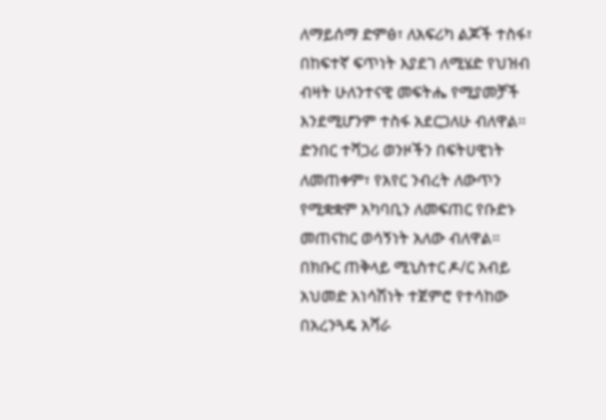ለማይሰማ ድምፅ፣ ለአፍሪካ ልጆች ተስፋ፣ በከፍተኛ ፍጥነት እያደገ ለሚሄድ የህዝብ ብዛት ሁለንተናዊ መፍትሔ የሚያመቻች እንደሚሆንም ተስፋ አደርጋለሁ ብለዋል።   ድንበር ተሻጋሪ ወንዞችን በፍትሀዊነት ለመጠቀም፣ የአየር ንብረት ለውጥን የሚቋቋም አካባቢን ለመፍጠር የቡድኑ መጠናከር ወሳኝነት አለው ብለዋል። በክቡር ጠቅላይ ሚኒስተር ዶ/ር አብይ አህመድ አነሳሽነት ተጀምሮ የተሳከው በአረንጓዴ አሻራ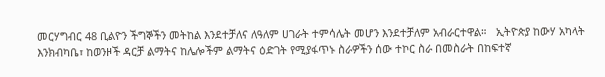መርሃግብር 48 ቢልዮን ችግኞችን መትከል እንደተቻለና ለዓለም ሀገራት ተምሳሌት መሆን እንደተቻለም አብራርተዋል።   ኢትዮጵያ ከውሃ አካላት እንክብካቤ፣ ከወንዞች ዳርቻ ልማትና ከሌሎችም ልማትና ዕድገት የሚያፋጥኑ ስራዎችን ሰው ተኮር ስራ በመስራት በከፍተኛ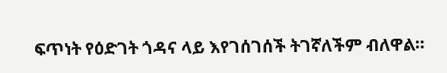ፍጥነት የዕድገት ጎዳና ላይ እየገሰገሰች ትገኛለችም ብለዋል።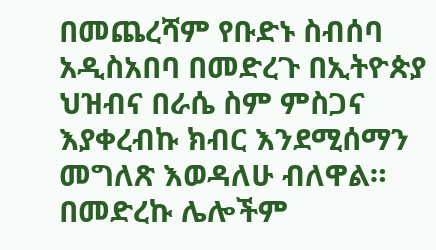በመጨረሻም የቡድኑ ስብሰባ አዲስአበባ በመድረጉ በኢትዮጵያ ህዝብና በራሴ ስም ምስጋና እያቀረብኩ ክብር እንደሚሰማን መግለጽ እወዳለሁ ብለዋል።   በመድረኩ ሌሎችም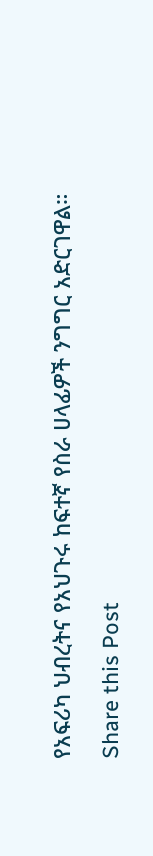የአፍሪካ ህብረትና የአህጉሩ ከፍተኛ የስራ ሀላፊዎች ንግግር አድርገዋል።

Share this Post